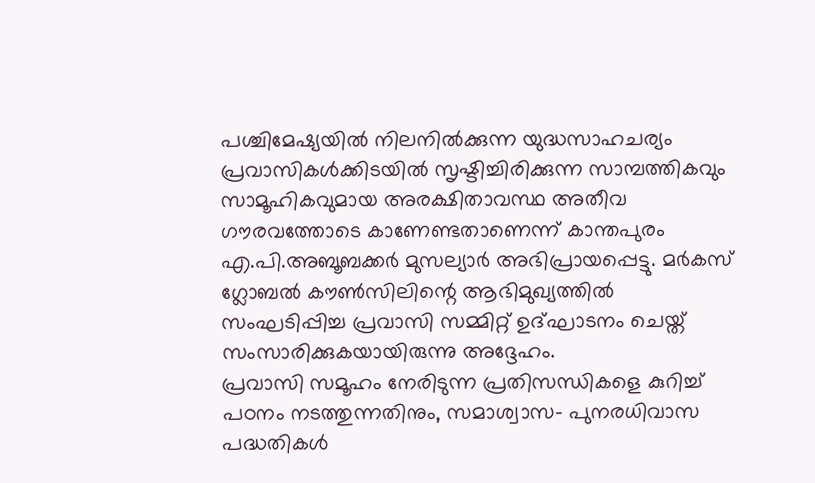പശ്ചിമേഷ്യയിൽ നിലനിൽക്കുന്ന യുദ്ധസാഹചര്യം പ്രവാസികൾക്കിടയിൽ സൃഷ്ടിച്ചിരിക്കുന്ന സാമ്പത്തികവും സാമൂഹികവുമായ അരക്ഷിതാവസ്ഥ അതീവ ഗൗരവത്തോടെ കാണേണ്ടതാണെന്ന് കാന്തപുരം എ.പി.അബൂബക്കർ മുസല്യാർ അഭിപ്രായപ്പെട്ടു. മർകസ് ഗ്ലോബൽ കൗൺസിലിന്റെ ആഭിമുഖ്യത്തിൽ സംഘടിപ്പിച്ച പ്രവാസി സമ്മിറ്റ് ഉദ്ഘാടനം ചെയ്ത് സംസാരിക്കുകയായിരുന്നു അദ്ദേഹം.
പ്രവാസി സമൂഹം നേരിടുന്ന പ്രതിസന്ധികളെ കുറിച്ച് പഠനം നടത്തുന്നതിനും, സമാശ്വാസ- പുനരധിവാസ പദ്ധതികൾ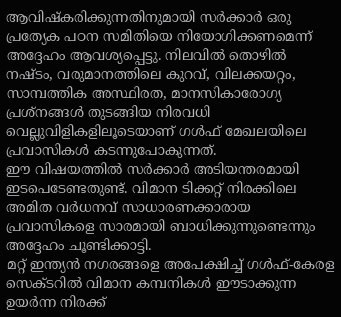ആവിഷ്കരിക്കുന്നതിനുമായി സർക്കാർ ഒരു പ്രത്യേക പഠന സമിതിയെ നിയോഗിക്കണമെന്ന് അദ്ദേഹം ആവശ്യപ്പെട്ടു. നിലവിൽ തൊഴിൽ നഷ്ടം, വരുമാനത്തിലെ കുറവ്, വിലക്കയറ്റം, സാമ്പത്തിക അസ്ഥിരത, മാനസികാരോഗ്യ പ്രശ്നങ്ങൾ തുടങ്ങിയ നിരവധി വെല്ലുവിളികളിലൂടെയാണ് ഗൾഫ് മേഖലയിലെ പ്രവാസികൾ കടന്നുപോകുന്നത്.
ഈ വിഷയത്തിൽ സർക്കാർ അടിയന്തരമായി ഇടപെടേണ്ടതുണ്ട്. വിമാന ടിക്കറ്റ് നിരക്കിലെ അമിത വർധനവ് സാധാരണക്കാരായ പ്രവാസികളെ സാരമായി ബാധിക്കുന്നുണ്ടെന്നും അദ്ദേഹം ചൂണ്ടിക്കാട്ടി.
മറ്റ് ഇന്ത്യൻ നഗരങ്ങളെ അപേക്ഷിച്ച് ഗൾഫ്-കേരള സെക്ടറിൽ വിമാന കമ്പനികൾ ഈടാക്കുന്ന ഉയർന്ന നിരക്ക്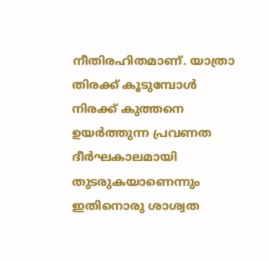നീതിരഹിതമാണ്. യാത്രാ തിരക്ക് കൂടുമ്പോൾ നിരക്ക് കുത്തനെ ഉയർത്തുന്ന പ്രവണത ദീർഘകാലമായി തുടരുകയാണെന്നും ഇതിനൊരു ശാശ്വത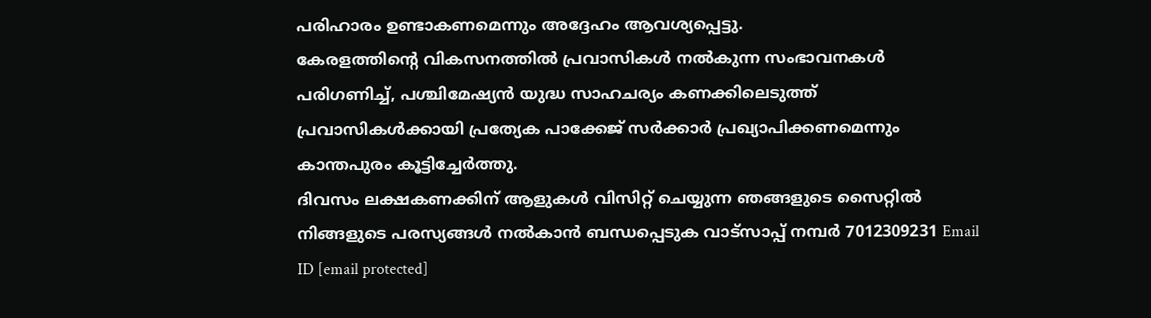പരിഹാരം ഉണ്ടാകണമെന്നും അദ്ദേഹം ആവശ്യപ്പെട്ടു.
കേരളത്തിന്റെ വികസനത്തിൽ പ്രവാസികൾ നൽകുന്ന സംഭാവനകൾ പരിഗണിച്ച്, പശ്ചിമേഷ്യൻ യുദ്ധ സാഹചര്യം കണക്കിലെടുത്ത് പ്രവാസികൾക്കായി പ്രത്യേക പാക്കേജ് സർക്കാർ പ്രഖ്യാപിക്കണമെന്നും കാന്തപുരം കൂട്ടിച്ചേർത്തു.
ദിവസം ലക്ഷകണക്കിന് ആളുകൾ വിസിറ്റ് ചെയ്യുന്ന ഞങ്ങളുടെ സൈറ്റിൽ നിങ്ങളുടെ പരസ്യങ്ങൾ നൽകാൻ ബന്ധപ്പെടുക വാട്സാപ്പ് നമ്പർ 7012309231 Email ID [email protected]